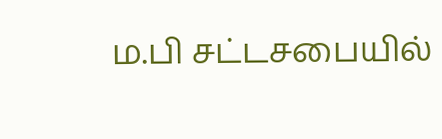ம.பி சட்டசபையில்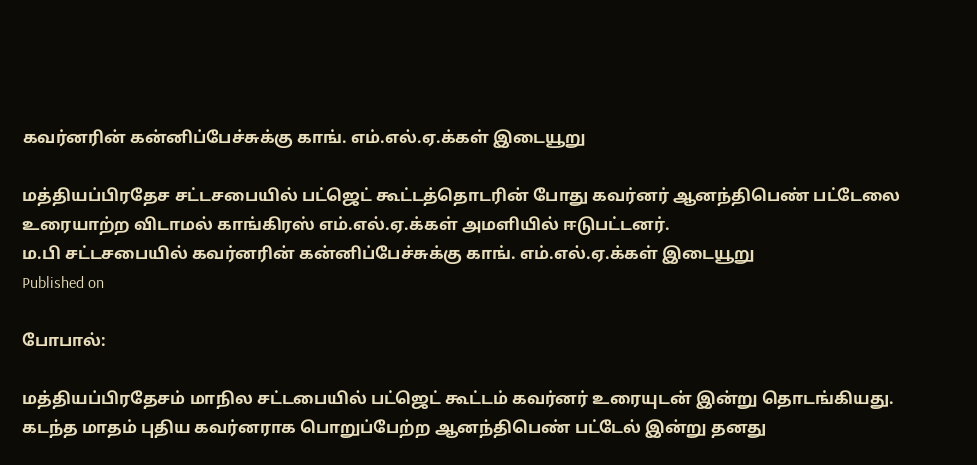கவர்னரின் கன்னிப்பேச்சுக்கு காங். எம்.எல்.ஏ.க்கள் இடையூறு

மத்தியப்பிரதேச சட்டசபையில் பட்ஜெட் கூட்டத்தொடரின் போது கவர்னர் ஆனந்திபெண் பட்டேலை உரையாற்ற விடாமல் காங்கிரஸ் எம்.எல்.ஏ.க்கள் அமளியில் ஈடுபட்டனர்.
ம.பி சட்டசபையில் கவர்னரின் கன்னிப்பேச்சுக்கு காங். எம்.எல்.ஏ.க்கள் இடையூறு
Published on

போபால்:

மத்தியப்பிரதேசம் மாநில சட்டபையில் பட்ஜெட் கூட்டம் கவர்னர் உரையுடன் இன்று தொடங்கியது. கடந்த மாதம் புதிய கவர்னராக பொறுப்பேற்ற ஆனந்திபெண் பட்டேல் இன்று தனது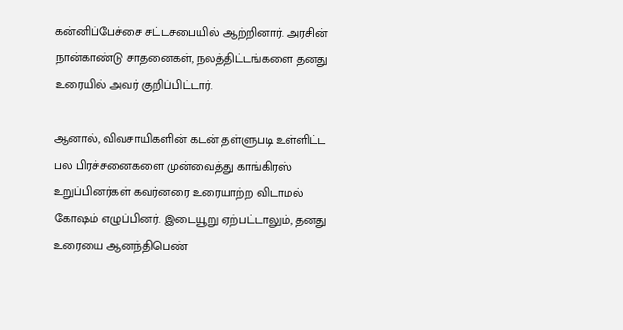கன்னிப்பேச்சை சட்டசபையில் ஆற்றினார். அரசின் நான்காண்டு சாதனைகள், நலத்திட்டங்களை தனது உரையில் அவர் குறிப்பிட்டார்.

ஆனால், விவசாயிகளின் கடன் தள்ளுபடி உள்ளிட்ட பல பிரச்சனைகளை முன்வைத்து காங்கிரஸ் உறுப்பினர்கள் கவர்னரை உரையாற்ற விடாமல் கோஷம் எழுப்பினர். இடையூறு ஏற்பட்டாலும், தனது உரையை ஆனந்திபெண்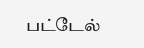பட்டேல்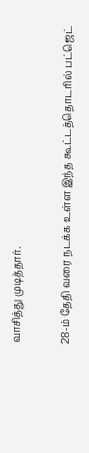வாசித்து முடித்தார்.

28-ம் தேதி வரை நடக்க உள்ள இந்த கூட்டத்தொடரில் பட்ஜெட்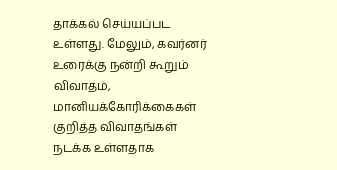தாக்கல் செய்யப்பட உள்ளது. மேலும், கவர்னர் உரைக்கு நன்றி கூறும் விவாதம், மானியக்கோரிக்கைகள் குறித்த விவாதங்கள் நடக்க உள்ளதாக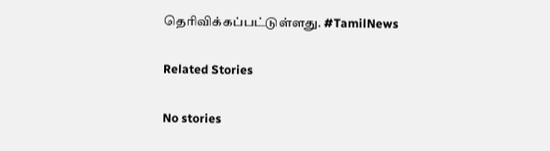தெரிவிக்கப்பட்டுள்ளது. #TamilNews

Related Stories

No stories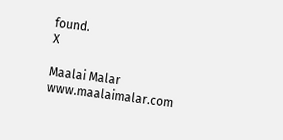found.
X

Maalai Malar
www.maalaimalar.com